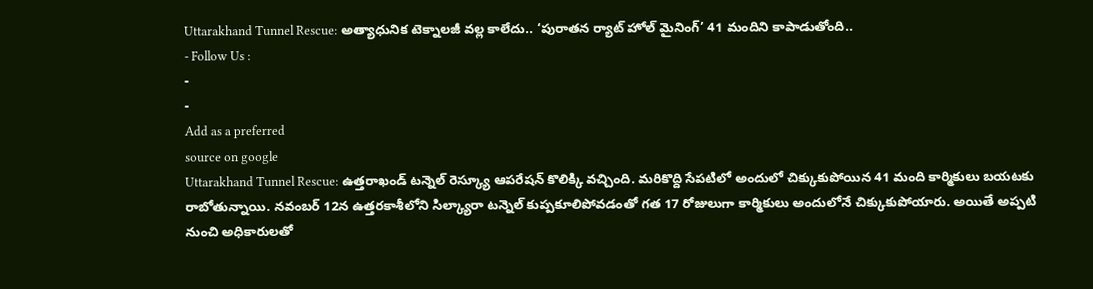Uttarakhand Tunnel Rescue: అత్యాధునిక టెక్నాలజీ వల్ల కాలేదు.. ‘పురాతన ర్యాట్ హోల్ మైనింగ్’ 41 మందిని కాపాడుతోంది..
- Follow Us :
-
-
Add as a preferred
source on google
Uttarakhand Tunnel Rescue: ఉత్తరాఖండ్ టన్నెల్ రెస్క్యూ ఆపరేషన్ కొలిక్కి వచ్చింది. మరికొద్ది సేపటిలో అందులో చిక్కుకుపోయిన 41 మంది కార్మికులు బయటకు రాబోతున్నాయి. నవంబర్ 12న ఉత్తరకాశీలోని సిల్క్యారా టన్నెల్ కుప్పకూలిపోవడంతో గత 17 రోజులుగా కార్మికులు అందులోనే చిక్కుకుపోయారు. అయితే అప్పటి నుంచి అధికారులతో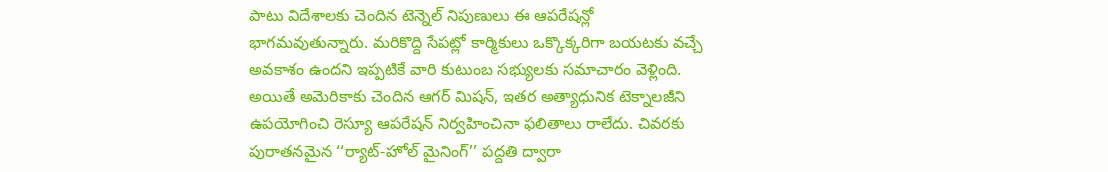పాటు విదేశాలకు చెందిన టెన్నెల్ నిపుణులు ఈ ఆపరేషన్లో భాగమవుతున్నారు. మరికొద్ది సేపట్లో కార్మికులు ఒక్కొక్కరిగా బయటకు వచ్చే అవకాశం ఉందని ఇప్పటికే వారి కుటుంబ సభ్యులకు సమాచారం వెళ్లింది.
అయితే అమెరికాకు చెందిన ఆగర్ మిషన్, ఇతర అత్యాధునిక టెక్నాలజీని ఉపయోగించి రెస్యూ ఆపరేషన్ నిర్వహించినా ఫలితాలు రాలేదు. చివరకు పురాతనమైన ‘‘ర్యాట్-హోల్ మైనింగ్’’ పద్దతి ద్వారా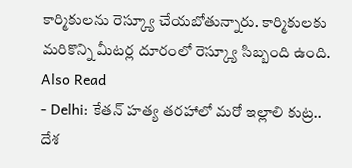కార్మికులను రెస్క్యూ చేయబోతున్నారు. కార్మికులకు మరికొన్ని మీటర్ల దూరంలో రెస్క్యూ సిబ్బంది ఉంది.
Also Read
- Delhi: కేతన్ హత్య తరహాలో మరో ఇల్లాలి కుట్ర.. దేశ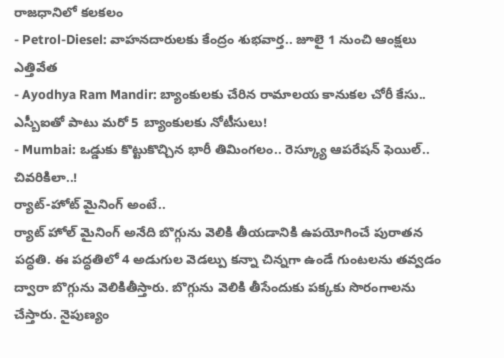రాజధానిలో కలకలం
- Petrol-Diesel: వాహనదారులకు కేంద్రం శుభవార్త.. జూలై 1 నుంచి ఆంక్షలు ఎత్తివేత
- Ayodhya Ram Mandir: బ్యాంకులకు చేరిన రామాలయ కానుకల చోరీ కేసు.. ఎస్బీఐతో పాటు మరో 5 బ్యాంకులకు నోటీసులు!
- Mumbai: ఒడ్డుకు కొట్టుకొచ్చిన భారీ తిమింగలం.. రెస్క్యూ ఆపరేషన్ ఫెయిల్.. చివరికిలా..!
ర్యాట్-హోట్ మైనింగ్ అంటే..
ర్యాట్ హోల్ మైనింగ్ అనేది బొగ్గును వెలికి తీయడానికి ఉపయోగించే పురాతన పద్ధతి. ఈ పద్ధతిలో 4 అడుగుల వెడల్పు కన్నా చిన్నగా ఉండే గుంటలను తవ్వడం ద్వారా బొగ్గును వెలికితీస్తారు. బొగ్గును వెలికి తీసేందుకు పక్కకు సొరంగాలను చేస్తారు. నైపుణ్యం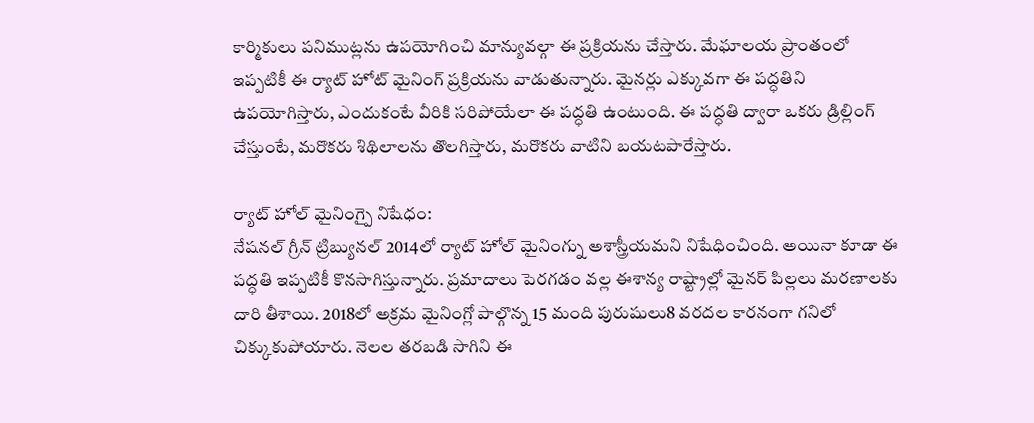కార్మికులు పనిముట్లను ఉపయోగించి మాన్యువల్గా ఈ ప్రక్రియను చేస్తారు. మేఘాలయ ప్రాంతంలో ఇప్పటికీ ఈ ర్యాట్ హోట్ మైనింగ్ ప్రక్రియను వాడుతున్నారు. మైనర్లు ఎక్కువగా ఈ పద్ధతిని ఉపయోగిస్తారు, ఎందుకంటే వీరికి సరిపోయేలా ఈ పద్ధతి ఉంటుంది. ఈ పద్ధతి ద్వారా ఒకరు డ్రిల్లింగ్ చేస్తుంటే, మరొకరు శిథిలాలను తొలగిస్తారు, మరొకరు వాటిని బయటపారేస్తారు.

ర్యాట్ హోల్ మైనింగ్పై నిషేధం:
నేషనల్ గ్రీన్ ట్రిబ్యునల్ 2014లో ర్యాట్ హోల్ మైనింగ్ను అశాస్త్రీయమని నిషేధించింది. అయినా కూడా ఈ పద్ధతి ఇప్పటికీ కొనసాగిస్తున్నారు. ప్రమాదాలు పెరగడం వల్ల ఈశాన్య రాష్ట్రాల్లో మైనర్ పిల్లలు మరణాలకు దారి తీశాయి. 2018లో అక్రమ మైనింగ్లో పాల్గొన్న 15 మంది పురుషులు8 వరదల కారనంగా గనిలో చిక్కుకుపోయారు. నెలల తరబడి సాగిని ఈ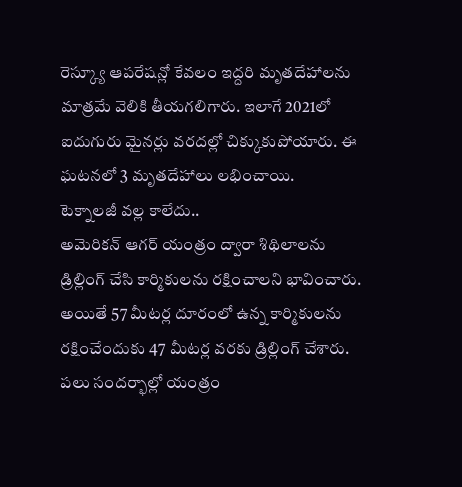రెస్క్యూ ఆపరేషన్లో కేవలం ఇద్దరి మృతదేహాలను మాత్రమే వెలికి తీయగలిగారు. ఇలాగే 2021లో ఐదుగురు మైనర్లు వరదల్లో చిక్కుకుపోయారు. ఈ ఘటనలో 3 మృతదేహాలు లభించాయి.
టెక్నాలజీ వల్ల కాలేదు..
అమెరికన్ ఆగర్ యంత్రం ద్వారా శిథిలాలను డ్రిల్లింగ్ చేసి కార్మికులను రక్షించాలని భావించారు. అయితే 57 మీటర్ల దూరంలో ఉన్న కార్మికులను రక్షించేందుకు 47 మీటర్ల వరకు డ్రిల్లింగ్ చేశారు. పలు సందర్భాల్లో యంత్రం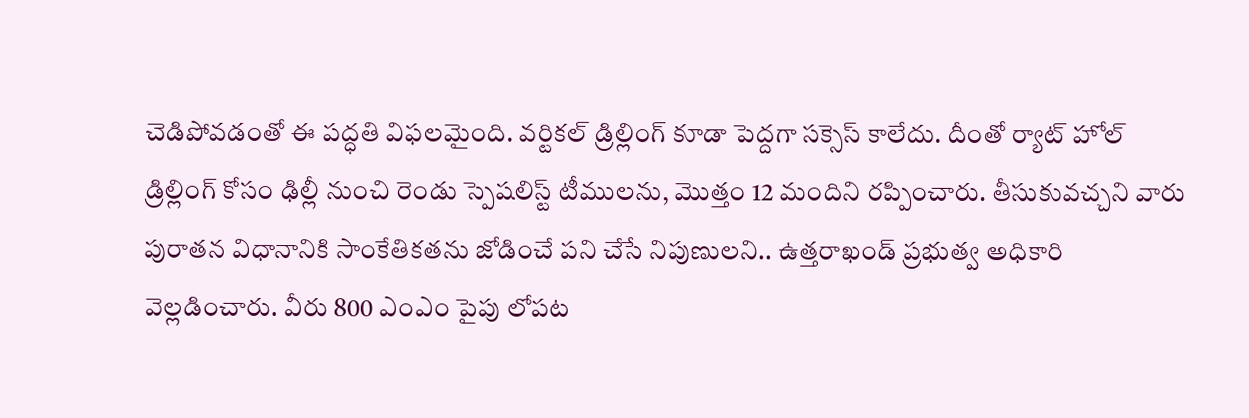చెడిపోవడంతో ఈ పద్ధతి విఫలమైంది. వర్టికల్ డ్రిల్లింగ్ కూడా పెద్దగా సక్సెస్ కాలేదు. దీంతో ర్యాట్ హోల్ డ్రిల్లింగ్ కోసం ఢిల్లీ నుంచి రెండు స్పెషలిస్ట్ టీములను, మొత్తం 12 మందిని రప్పించారు. తీసుకువచ్చని వారు పురాతన విధానానికి సాంకేతికతను జోడించే పని చేసే నిపుణులని.. ఉత్తరాఖండ్ ప్రభుత్వ అధికారి వెల్లడించారు. వీరు 800 ఎంఎం పైపు లోపట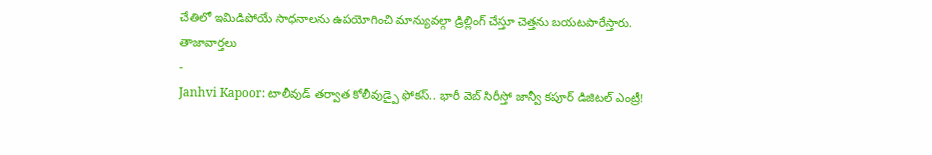చేతిలో ఇమిడిపోయే సాధనాలను ఉపయోగించి మాన్యువల్గా డ్రిల్లింగ్ చేస్తూ చెత్తను బయటపారేస్తారు.
తాజావార్తలు
-
Janhvi Kapoor: టాలీవుడ్ తర్వాత కోలీవుడ్పై ఫోకస్.. భారీ వెబ్ సిరీస్తో జాన్వీ కపూర్ డిజిటల్ ఎంట్రీ!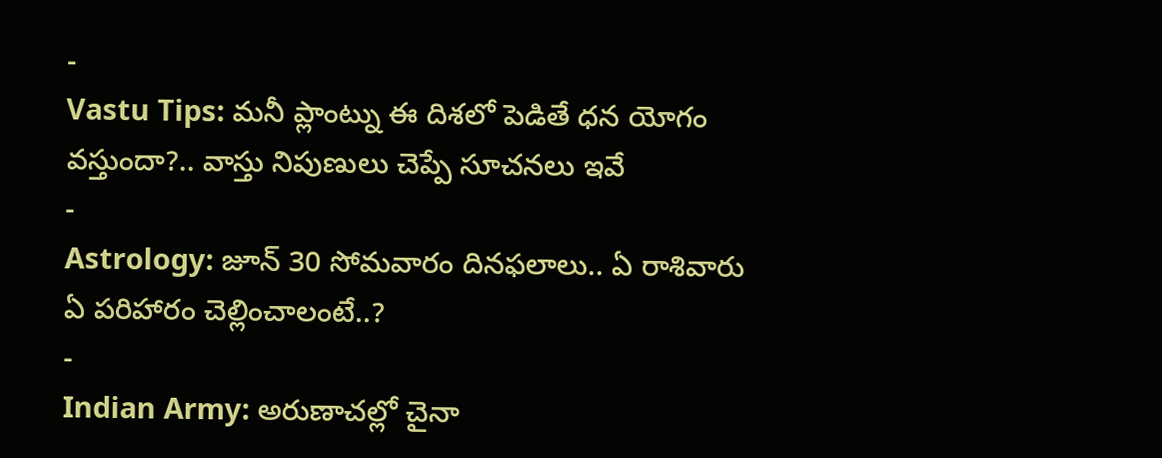-
Vastu Tips: మనీ ప్లాంట్ను ఈ దిశలో పెడితే ధన యోగం వస్తుందా?.. వాస్తు నిపుణులు చెప్పే సూచనలు ఇవే
-
Astrology: జూన్ 30 సోమవారం దినఫలాలు.. ఏ రాశివారు ఏ పరిహారం చెల్లించాలంటే..?
-
Indian Army: అరుణాచల్లో చైనా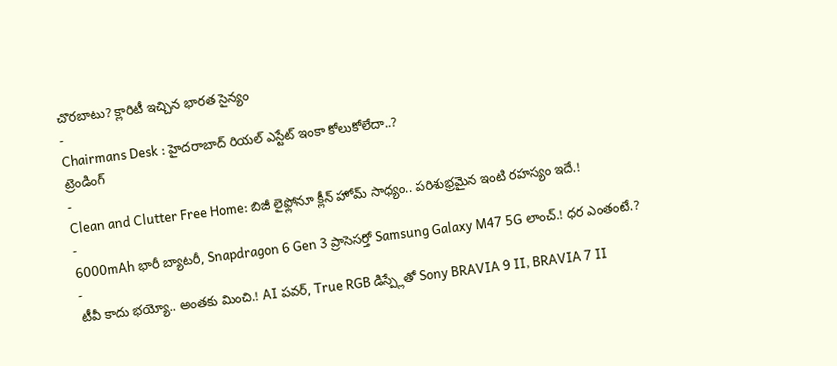చొరబాటు? క్లారిటీ ఇచ్చిన భారత సైన్యం
-
Chairmans Desk : హైదరాబాద్ రియల్ ఎస్టేట్ ఇంకా కోలుకోలేదా..?
ట్రెండింగ్
-
Clean and Clutter Free Home: బిజీ లైఫ్లోనూ క్లీన్ హోమ్ సాధ్యం.. పరిశుభ్రమైన ఇంటి రహస్యం ఇదే.!
-
6000mAh భారీ బ్యాటరీ, Snapdragon 6 Gen 3 ప్రాసెసర్తో Samsung Galaxy M47 5G లాంచ్.! ధర ఎంతంటే.?
-
టీవీ కాదు భయ్యో.. అంతకు మించి.! AI పవర్, True RGB డిస్ప్లేతో Sony BRAVIA 9 II, BRAVIA 7 II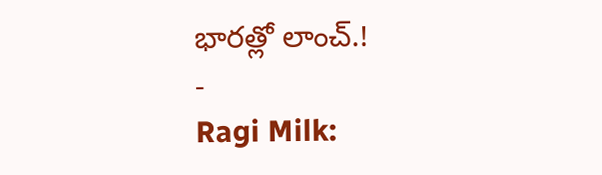భారత్లో లాంచ్.!
-
Ragi Milk: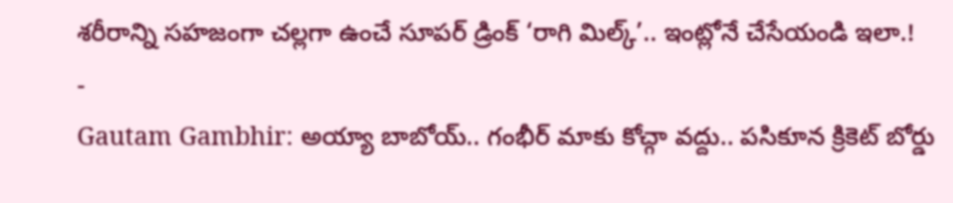శరీరాన్ని సహజంగా చల్లగా ఉంచే సూపర్ డ్రింక్ ‘రాగి మిల్క్’.. ఇంట్లోనే చేసేయండి ఇలా.!
-
Gautam Gambhir: అయ్యా బాబోయ్.. గంభీర్ మాకు కోచ్గా వద్దు.. పసికూన క్రికెట్ బోర్డు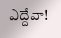ఎద్దేవా!